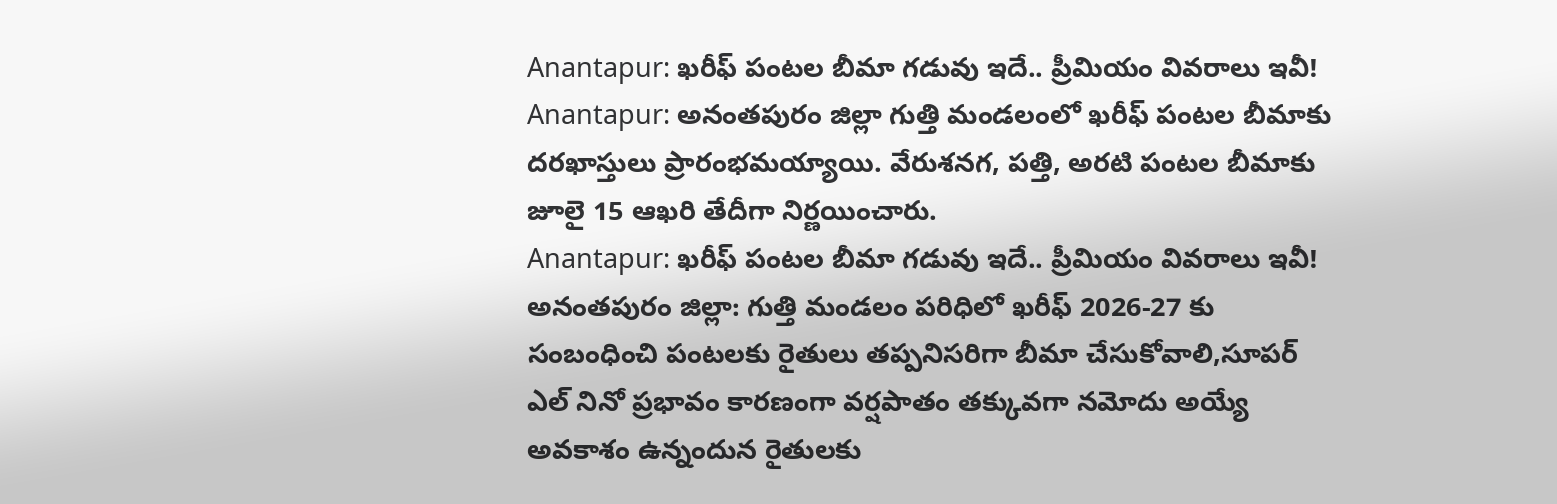Anantapur: ఖరీఫ్ పంటల బీమా గడువు ఇదే.. ప్రీమియం వివరాలు ఇవీ!
Anantapur: అనంతపురం జిల్లా గుత్తి మండలంలో ఖరీఫ్ పంటల బీమాకు దరఖాస్తులు ప్రారంభమయ్యాయి. వేరుశనగ, పత్తి, అరటి పంటల బీమాకు జూలై 15 ఆఖరి తేదీగా నిర్ణయించారు.
Anantapur: ఖరీఫ్ పంటల బీమా గడువు ఇదే.. ప్రీమియం వివరాలు ఇవీ!
అనంతపురం జిల్లా: గుత్తి మండలం పరిధిలో ఖరీఫ్ 2026-27 కు సంబంధించి పంటలకు రైతులు తప్పనిసరిగా బీమా చేసుకోవాలి,సూపర్ ఎల్ నినో ప్రభావం కారణంగా వర్షపాతం తక్కువగా నమోదు అయ్యే అవకాశం ఉన్నందున రైతులకు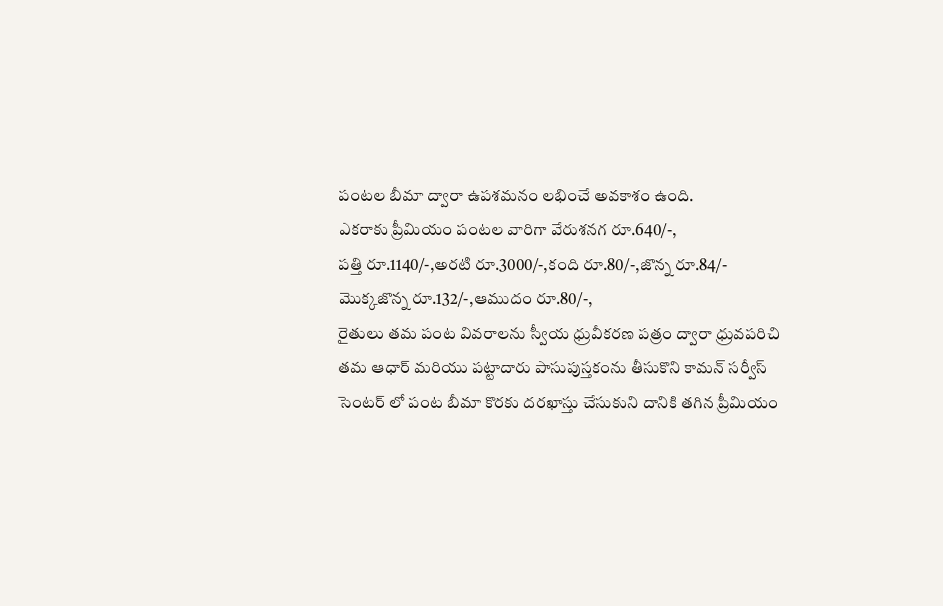పంటల బీమా ద్వారా ఉపశమనం లభించే అవకాశం ఉంది.
ఎకరాకు ప్రీమియం పంటల వారిగా వేరుశనగ రూ.640/-,
పత్తి రూ.1140/-,అరటి రూ.3000/-,కంది రూ.80/-,జొన్న రూ.84/-
మొక్కజొన్న రూ.132/-,ఆముదం రూ.80/-,
రైతులు తమ పంట వివరాలను స్వీయ ధ్రువీకరణ పత్రం ద్వారా ధ్రువపరిచి తమ ఆధార్ మరియు పట్టాదారు పాసుపుస్తకంను తీసుకొని కామన్ సర్వీస్ సెంటర్ లో పంట బీమా కొరకు దరఖాస్తు చేసుకుని దానికి తగిన ప్రీమియం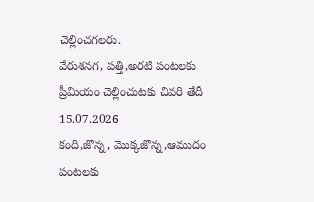చెల్లించగలరు.
వేరుశనగ, పత్తి,అరటి పంటలకు
ప్రీమియం చెల్లించుటకు చివరి తేదీ 15.07.2026
కంది,జొన్న, మొక్కజొన్న,ఆముదం పంటలకు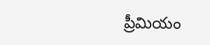ప్రీమియం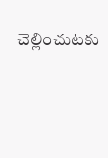చెల్లించుటకు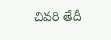చివరి తేదీ